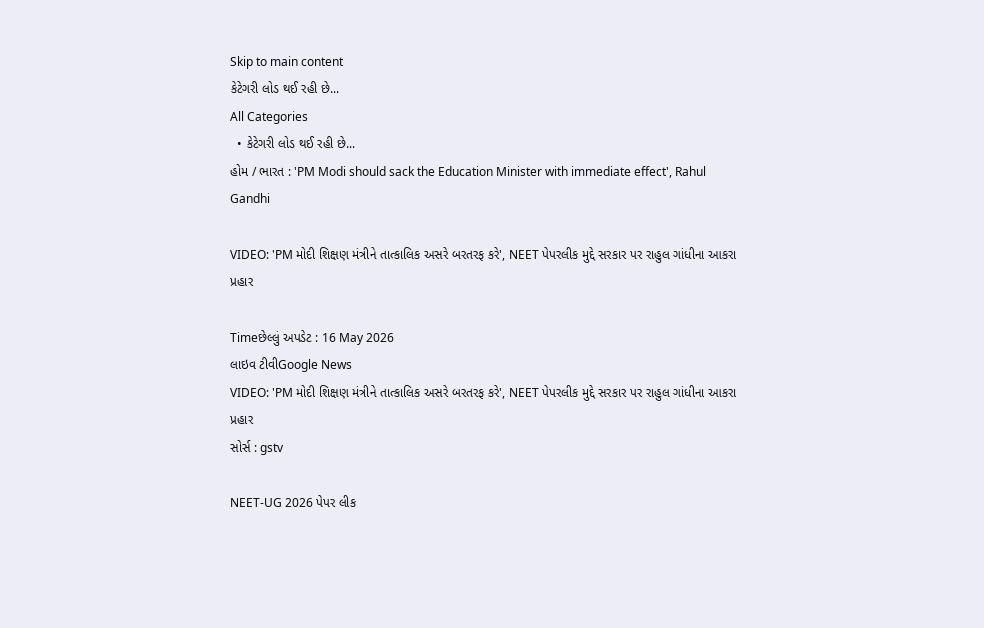Skip to main content
કેટેગરી લોડ થઈ રહી છે...
All Categories
  • કેટેગરી લોડ થઈ રહી છે...
હોમ / ભારત : 'PM Modi should sack the Education Minister with immediate effect', Rahul Gandhi

VIDEO: 'PM મોદી શિક્ષણ મંત્રીને તાત્કાલિક અસરે બરતરફ કરે', NEET પેપરલીક મુદ્દે સરકાર પર રાહુલ ગાંધીના આકરા પ્રહાર

Timeછેલ્લું અપડેટ : 16 May 2026
લાઇવ ટીવીGoogle News
VIDEO: 'PM મોદી શિક્ષણ મંત્રીને તાત્કાલિક અસરે બરતરફ કરે', NEET પેપરલીક મુદ્દે સરકાર પર રાહુલ ગાંધીના આકરા પ્રહાર
સોર્સ : gstv

NEET-UG 2026 પેપર લીક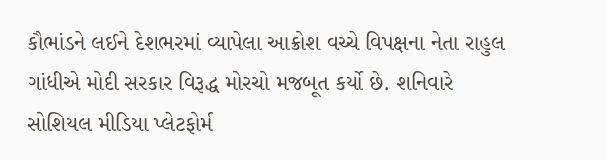કૌભાંડને લઈને દેશભરમાં વ્યાપેલા આક્રોશ વચ્ચે વિપક્ષના નેતા રાહુલ ગાંધીએ મોદી સરકાર વિરૂદ્ધ મોરચો મજબૂત કર્યો છે. શનિવારે સોશિયલ મીડિયા પ્લેટફોર્મ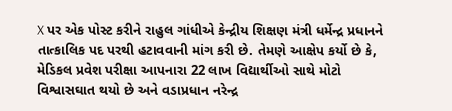X પર એક પોસ્ટ કરીને રાહુલ ગાંધીએ કેન્દ્રીય શિક્ષણ મંત્રી ધર્મેન્દ્ર પ્રધાનને તાત્કાલિક પદ પરથી હટાવવાની માંગ કરી છે. તેમણે આક્ષેપ કર્યો છે કે, મેડિકલ પ્રવેશ પરીક્ષા આપનારા 22 લાખ વિદ્યાર્થીઓ સાથે મોટો વિશ્વાસઘાત થયો છે અને વડાપ્રધાન નરેન્દ્ર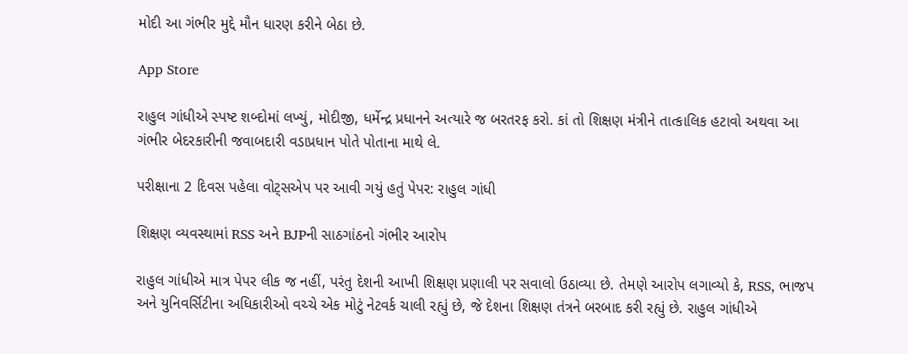મોદી આ ગંભીર મુદ્દે મૌન ધારણ કરીને બેઠા છે.

App Store

રાહુલ ગાંધીએ સ્પષ્ટ શબ્દોમાં લખ્યું, મોદીજી, ધર્મેન્દ્ર પ્રધાનને અત્યારે જ બરતરફ કરો. કાં તો શિક્ષણ મંત્રીને તાત્કાલિક હટાવો અથવા આ ગંભીર બેદરકારીની જવાબદારી વડાપ્રધાન પોતે પોતાના માથે લે.

પરીક્ષાના 2 દિવસ પહેલા વોટ્સએપ પર આવી ગયું હતું પેપર: રાહુલ ગાંધી

શિક્ષણ વ્યવસ્થામાં RSS અને BJPની સાઠગાંઠનો ગંભીર આરોપ

રાહુલ ગાંધીએ માત્ર પેપર લીક જ નહીં, પરંતુ દેશની આખી શિક્ષણ પ્રણાલી પર સવાલો ઉઠાવ્યા છે. તેમણે આરોપ લગાવ્યો કે, RSS, ભાજપ અને યુનિવર્સિટીના અધિકારીઓ વચ્ચે એક મોટું નેટવર્ક ચાલી રહ્યું છે, જે દેશના શિક્ષણ તંત્રને બરબાદ કરી રહ્યું છે. રાહુલ ગાંધીએ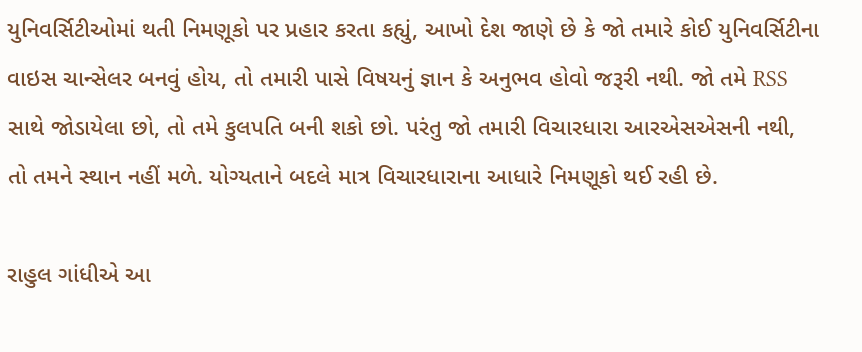યુનિવર્સિટીઓમાં થતી નિમણૂકો પર પ્રહાર કરતા કહ્યું, આખો દેશ જાણે છે કે જો તમારે કોઈ યુનિવર્સિટીના વાઇસ ચાન્સેલર બનવું હોય, તો તમારી પાસે વિષયનું જ્ઞાન કે અનુભવ હોવો જરૂરી નથી. જો તમે RSS સાથે જોડાયેલા છો, તો તમે કુલપતિ બની શકો છો. પરંતુ જો તમારી વિચારધારા આરએસએસની નથી, તો તમને સ્થાન નહીં મળે. યોગ્યતાને બદલે માત્ર વિચારધારાના આધારે નિમણૂકો થઈ રહી છે.

રાહુલ ગાંધીએ આ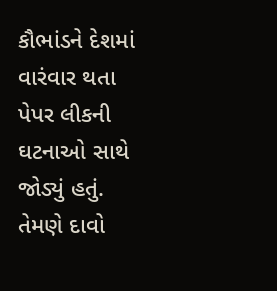કૌભાંડને દેશમાં વારંવાર થતા પેપર લીકની ઘટનાઓ સાથે જોડ્યું હતું. તેમણે દાવો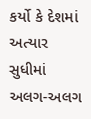કર્યો કે દેશમાં અત્યાર સુધીમાં અલગ-અલગ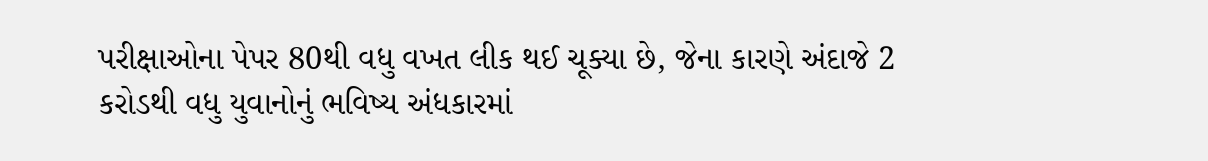પરીક્ષાઓના પેપર 80થી વધુ વખત લીક થઈ ચૂક્યા છે, જેના કારણે અંદાજે 2 કરોડથી વધુ યુવાનોનું ભવિષ્ય અંધકારમાં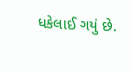ધકેલાઈ ગયું છે.